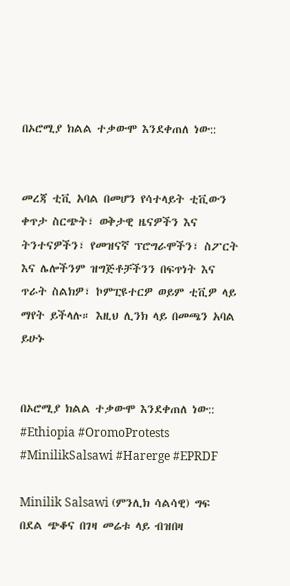በኦሮሚያ ክልል ተቃውሞ እንደቀጠለ ነው::


መረጃ ቲቪ አባል በመሆን የሳተላይት ቲቪውን ቀጥታ ስርጭት፣ ወቅታዊ ዜናዎችን እና ትንተናዎችን፣ የመዝናኛ ፕሮግራሞችን፣ ስፖርት እና ሌሎችንም ዝግጅቶቻችንን በፍጥነት እና ጥራት ስልክዎ፣ ኮምፒዩተርዎ ወይም ቲቪዎ ላይ ማየት ይችላሉ። እዚህ ሊንክ ላይ በመጫን አባል ይሁኑ


በኦሮሚያ ክልል ተቃውሞ እንደቀጠለ ነው::
#Ethiopia #OromoProtests #MinilikSalsawi #Harerge #EPRDF

Minilik Salsawi (ምንሊክ ሳልሳዊ) ግፍ በደል ጭቆና በገዛ መሬቱ ላይ ብዝበዛ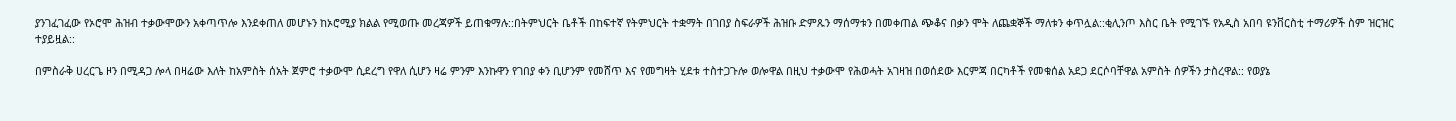ያንገፈገፈው የኦሮሞ ሕዝብ ተቃውሞውን አቀጣጥሎ እንደቀጠለ መሆኑን ከኦሮሚያ ክልል የሚወጡ መረጃዎች ይጠቁማሉ::በትምህርት ቤቶች በከፍተኛ የትምህርት ተቋማት በገበያ ስፍራዎች ሕዝቡ ድምጹን ማሰማቱን በመቀጠል ጭቆና በቃን ሞት ለጨቋኞች ማለቱን ቀጥሏል::ቂሊንጦ እስር ቤት የሚገኙ የአዲስ አበባ ዩንቨርስቲ ተማሪዎች ስም ዝርዝር ተያይዟል::

በምስራቅ ሀረርጌ ዞን በሚዳጋ ሎላ በዛሬው እለት ከአምስት ሰአት ጀምሮ ተቃውሞ ሲደረግ የዋለ ሲሆን ዛሬ ምንም እንኩዋን የገበያ ቀን ቢሆንም የመሸጥ እና የመግዛት ሂደቱ ተስተጋጉሎ ወሎዋል በዚህ ተቃውሞ የሕወሓት አገዛዝ በወሰደው እርምጃ በርካቶች የመቁሰል አደጋ ደርሶባቸዋል አምስት ሰዎችን ታስረዋል:: የወያኔ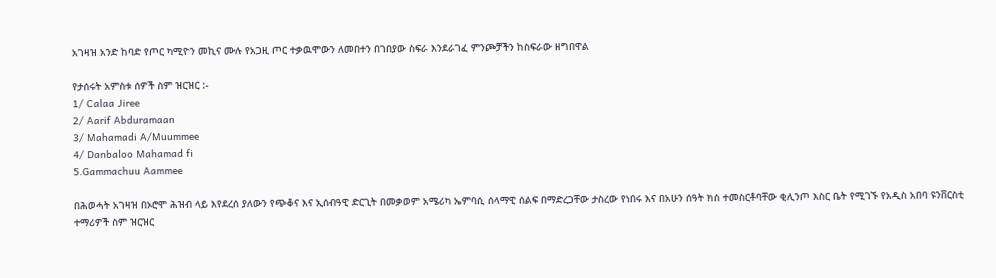አገዛዝ አንድ ከባድ የጦር ካሚዮን መኪና ሙሉ የአጋዚ ጦር ተቃዉሞውን ለመበተን በገበያው ስፍራ እንደራገፈ ምንጮቻችን ከስፍራው ዘግበዋል

የታሰሩት አምስቱ ሰዎች ስም ዝርዝር :-
1/ Calaa Jiree
2/ Aarif Abduramaan
3/ Mahamadi A/Muummee
4/ Danbaloo Mahamad fi
5.Gammachuu Aammee

በሕወሓት አገዛዝ በኦሮሞ ሕዝብ ላይ እየደረሰ ያለውን የጭቆና እና ኢሰብዓዊ ድርጊት በመቃወም አሜሪካ ኤምባሲ ሰላማዊ ሰልፍ በማድረጋቸው ታስረው የነበሩ እና በአሁን ሰዓት ክስ ተመስርቶባቸው ቂሊንጦ እስር ቤት የሚገኙ የአዲስ አበባ ዩንቨርስቲ ተማሪዎች ስም ዝርዝር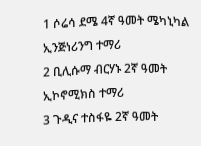1 ሶሬሳ ደሜ 4ኛ ዓመት ሜካኒካል ኢንጅነሪንግ ተማሪ
2 ቢሊሱማ ብርሃኑ 2ኛ ዓመት ኢኮኖሚክስ ተማሪ
3 ጉዲና ተስፋዬ 2ኛ ዓመት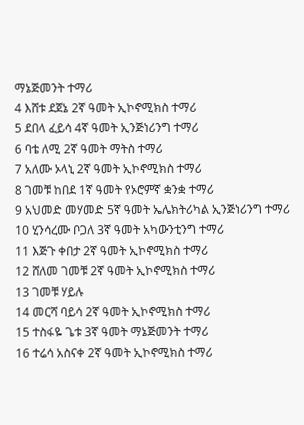ማኔጅመንት ተማሪ
4 እሸቱ ደጀኔ 2ኛ ዓመት ኢኮኖሚክስ ተማሪ
5 ደበላ ፈይሳ 4ኛ ዓመት ኢንጅነሪንግ ተማሪ
6 ባቴ ለሚ 2ኛ ዓመት ማትስ ተማሪ
7 አለሙ ኦላኒ 2ኛ ዓመት ኢኮኖሚክስ ተማሪ
8 ገመቹ ከበደ 1ኛ ዓመት የኦሮምኛ ቋንቋ ተማሪ
9 አህመድ መሃመድ 5ኛ ዓመት ኤሌክትሪካል ኢንጅነሪንግ ተማሪ
10 ሂንሳረሙ ቦጋለ 3ኛ ዓመት አካውንቲንግ ተማሪ
11 እጅጉ ቀበታ 2ኛ ዓመት ኢኮኖሚክስ ተማሪ
12 ሸለመ ገመቹ 2ኛ ዓመት ኢኮኖሚክስ ተማሪ
13 ገመቹ ሃይሉ
14 መርሻ ባይሳ 2ኛ ዓመት ኢኮኖሚክስ ተማሪ
15 ተስፋዬ ጌቱ 3ኛ ዓመት ማኔጅመንት ተማሪ
16 ተሬሳ አስናቀ 2ኛ ዓመት ኢኮኖሚክስ ተማሪ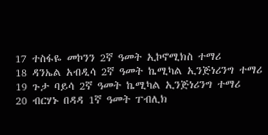17 ተስፋዬ መኮንን 2ኛ ዓመት ኢኮኖሚክስ ተማሪ
18 ዳንኤል አብዲሳ 2ኛ ዓመት ኬሚካል ኢንጅነሪንግ ተማሪ
19 ጉታ ባይሳ 2ኛ ዓመት ኬሚካል ኢንጅነሪንግ ተማሪ
20 ብርሃኑ በዳዳ 1ኛ ዓመት ፐብሊክ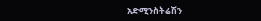አድሚንስትሬሽን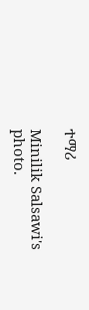ተማሪ

Minilik Salsawi's photo.